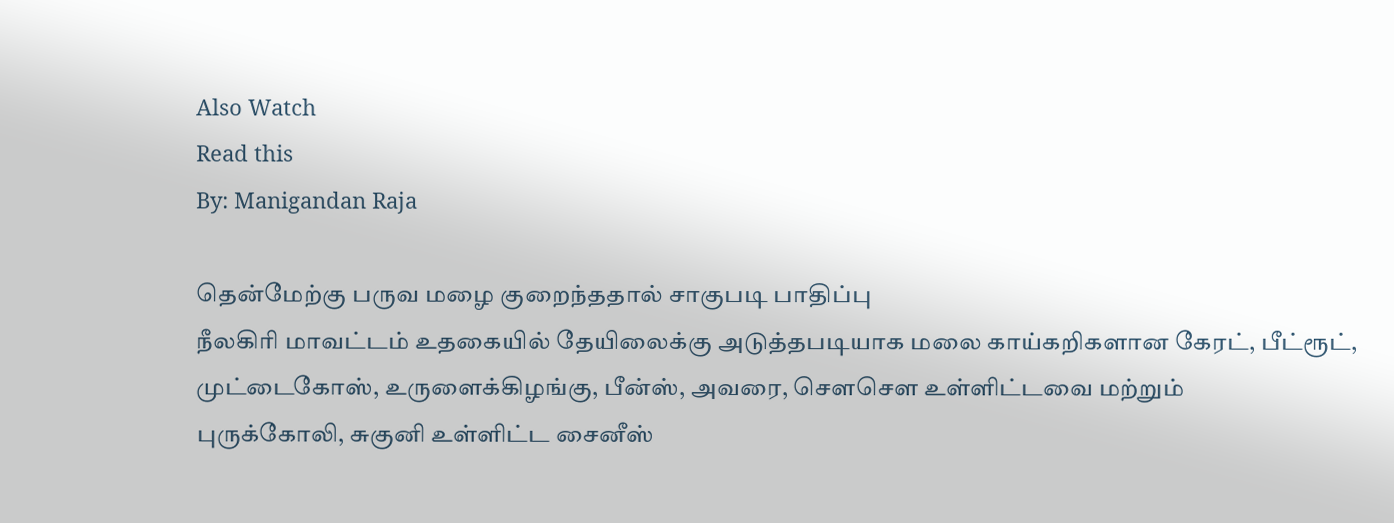Also Watch
Read this
By: Manigandan Raja

தென்மேற்கு பருவ மழை குறைந்ததால் சாகுபடி பாதிப்பு
நீலகிரி மாவட்டம் உதகையில் தேயிலைக்கு அடுத்தபடியாக மலை காய்கறிகளான கேரட், பீட்ரூட், முட்டைகோஸ், உருளைக்கிழங்கு, பீன்ஸ், அவரை, சௌசௌ உள்ளிட்டவை மற்றும்
புருக்கோலி, சுகுனி உள்ளிட்ட சைனீஸ்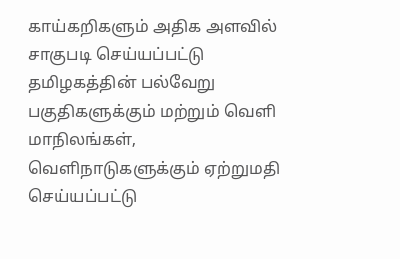காய்கறிகளும் அதிக அளவில் சாகுபடி செய்யப்பட்டு தமிழகத்தின் பல்வேறு பகுதிகளுக்கும் மற்றும் வெளி மாநிலங்கள், வெளிநாடுகளுக்கும் ஏற்றுமதி செய்யப்பட்டு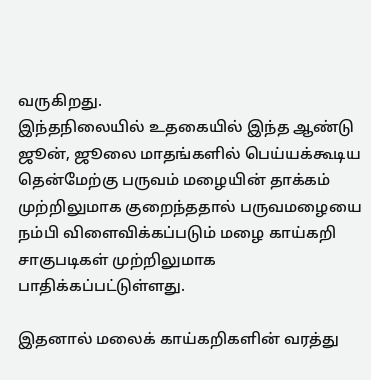வருகிறது.
இந்தநிலையில் உதகையில் இந்த ஆண்டு ஜூன், ஜூலை மாதங்களில் பெய்யக்கூடிய தென்மேற்கு பருவம் மழையின் தாக்கம் முற்றிலுமாக குறைந்ததால் பருவமழையை நம்பி விளைவிக்கப்படும் மழை காய்கறி சாகுபடிகள் முற்றிலுமாக பாதிக்கப்பட்டுள்ளது.

இதனால் மலைக் காய்கறிகளின் வரத்து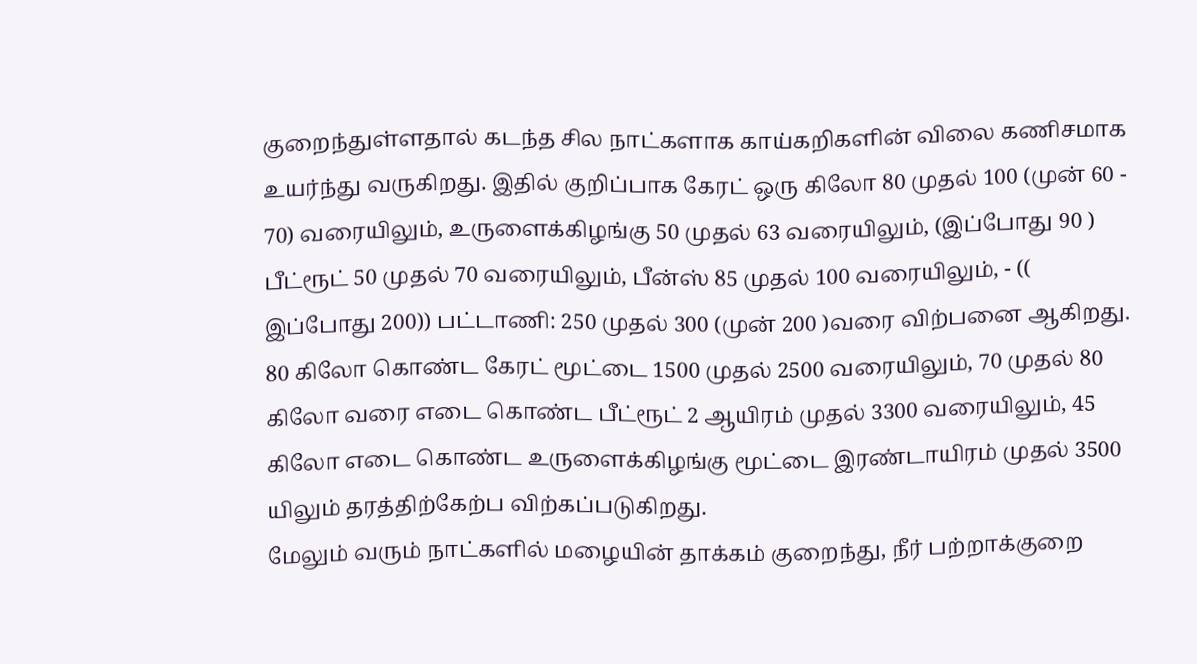குறைந்துள்ளதால் கடந்த சில நாட்களாக காய்கறிகளின் விலை கணிசமாக உயர்ந்து வருகிறது. இதில் குறிப்பாக கேரட் ஒரு கிலோ 80 முதல் 100 (முன் 60 - 70) வரையிலும், உருளைக்கிழங்கு 50 முதல் 63 வரையிலும், (இப்போது 90 ) பீட்ரூட் 50 முதல் 70 வரையிலும், பீன்ஸ் 85 முதல் 100 வரையிலும், - (( இப்போது 200)) பட்டாணி: 250 முதல் 300 (முன் 200 )வரை விற்பனை ஆகிறது.
80 கிலோ கொண்ட கேரட் மூட்டை 1500 முதல் 2500 வரையிலும், 70 முதல் 80 கிலோ வரை எடை கொண்ட பீட்ரூட் 2 ஆயிரம் முதல் 3300 வரையிலும், 45 கிலோ எடை கொண்ட உருளைக்கிழங்கு மூட்டை இரண்டாயிரம் முதல் 3500 யிலும் தரத்திற்கேற்ப விற்கப்படுகிறது.
மேலும் வரும் நாட்களில் மழையின் தாக்கம் குறைந்து, நீர் பற்றாக்குறை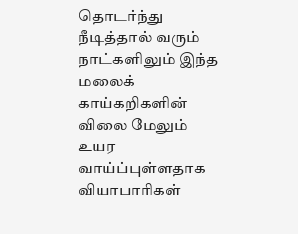தொடர்ந்து நீடித்தால் வரும் நாட்களிலும் இந்த மலைக் காய்கறிகளின் விலை மேலும் உயர வாய்ப்புள்ளதாக வியாபாரிகள்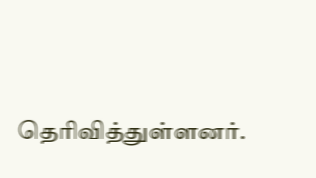தெரிவித்துள்ளனர்.